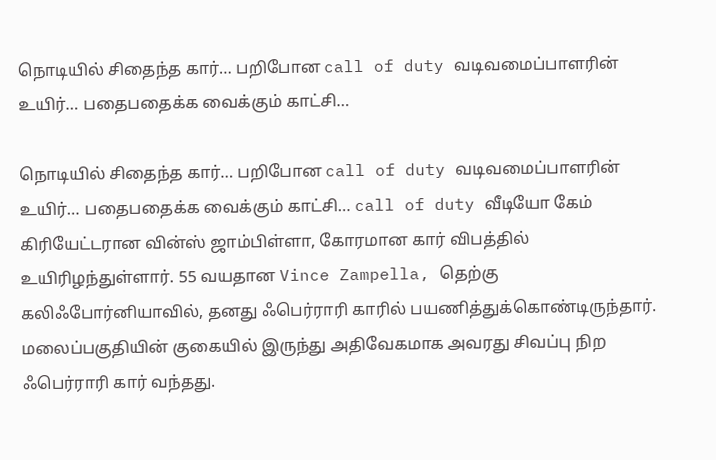நொடியில் சிதைந்த கார்… பறிபோன call of duty வடிவமைப்பாளரின் உயிர்… பதைபதைக்க வைக்கும் காட்சி…

நொடியில் சிதைந்த கார்… பறிபோன call of duty வடிவமைப்பாளரின் உயிர்… பதைபதைக்க வைக்கும் காட்சி… call of duty வீடியோ கேம் கிரியேட்டரான வின்ஸ் ஜாம்பிள்ளா, கோரமான கார் விபத்தில் உயிரிழந்துள்ளார். 55 வயதான Vince Zampella, தெற்கு கலிஃபோர்னியாவில், தனது ஃபெர்ராரி காரில் பயணித்துக்கொண்டிருந்தார். மலைப்பகுதியின் குகையில் இருந்து அதிவேகமாக அவரது சிவப்பு நிற ஃபெர்ராரி கார் வந்த‍து.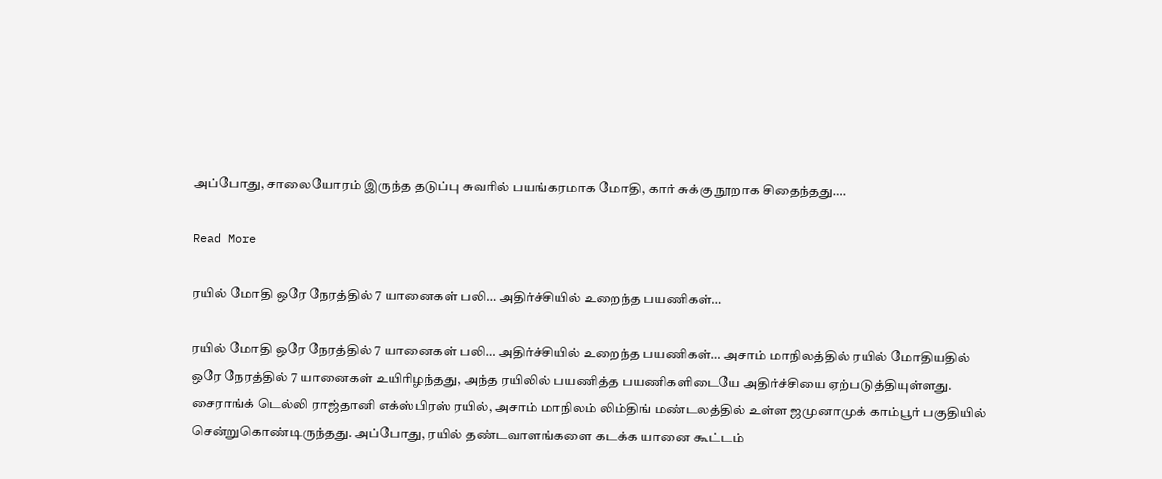அப்போது, சாலையோரம் இருந்த தடுப்பு சுவரில் பயங்கரமாக மோதி, கார் சுக்கு நூறாக சிதைந்த‍து….

Read More

ரயில் மோதி ஒரே நேரத்தில் 7 யானைகள் பலி… அதிர்ச்சியில் உறைந்த பயணிகள்…

ரயில் மோதி ஒரே நேரத்தில் 7 யானைகள் பலி… அதிர்ச்சியில் உறைந்த பயணிகள்… அசாம் மாநிலத்தில் ரயில் மோதியதில் ஒரே நேரத்தில் 7 யானைகள் உயிரிழந்த‍து, அந்த ரயிலில் பயணித்த பயணிகளிடையே அதிர்ச்சியை ஏற்படுத்தியுள்ளது. சைராங்க் டெல்லி ராஜ்தானி எக்ஸ்பிரஸ் ரயில், அசாம் மாநிலம் லிம்திங் மண்டலத்தில் உள்ள ஜமுனாமுக் காம்பூர் பகுதியில் சென்றுகொண்டிருந்த‍து. அப்போது, ரயில் தண்டவாளங்களை கடக்க யானை கூட்டம்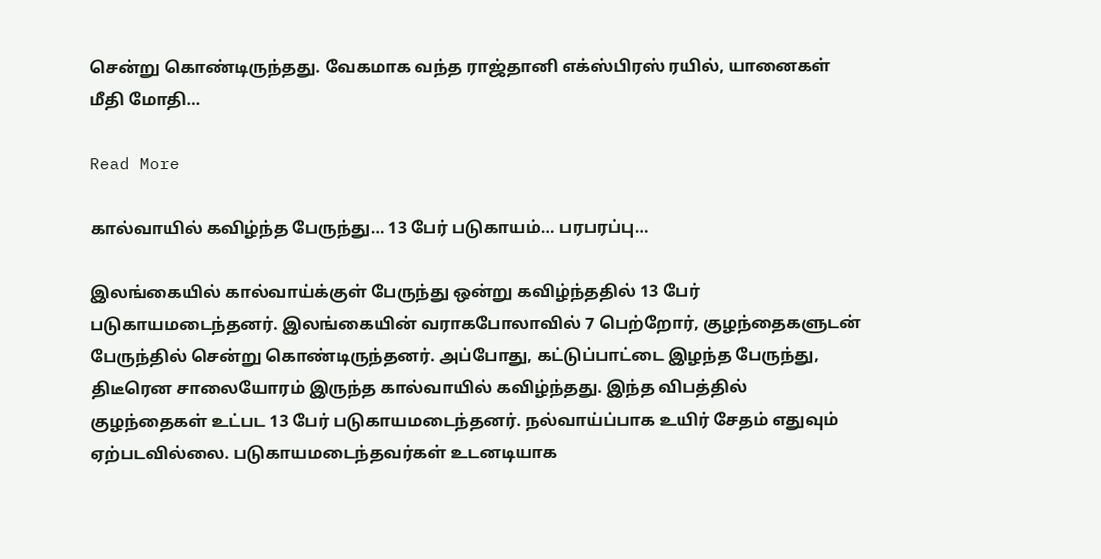சென்று கொண்டிருந்த‍து. வேகமாக வந்த ராஜ்தானி எக்ஸ்பிரஸ் ரயில், யானைகள் மீதி மோதி…

Read More

கால்வாயில் கவிழ்ந்த பேருந்து… 13 பேர் படுகாயம்… பரபரப்பு…

இலங்கையில் கால்வாய்க்குள் பேருந்து ஒன்று கவிழ்ந்த‍தில் 13 பேர் படுகாயமடைந்தனர். இலங்கையின் வராகபோலாவில் 7 பெற்றோர், குழந்தைகளுடன் பேருந்தில் சென்று கொண்டிருந்தனர். அப்போது, கட்டுப்பாட்டை இழந்த பேருந்து, திடீரென சாலையோரம் இருந்த கால்வாயில் கவிழ்ந்த‍து. இந்த விபத்தில் குழந்தைகள் உட்பட 13 பேர் படுகாயமடைந்தனர். நல்வாய்ப்பாக உயிர் சேதம் எதுவும் ஏற்படவில்லை. படுகாயமடைந்தவர்கள் உடனடியாக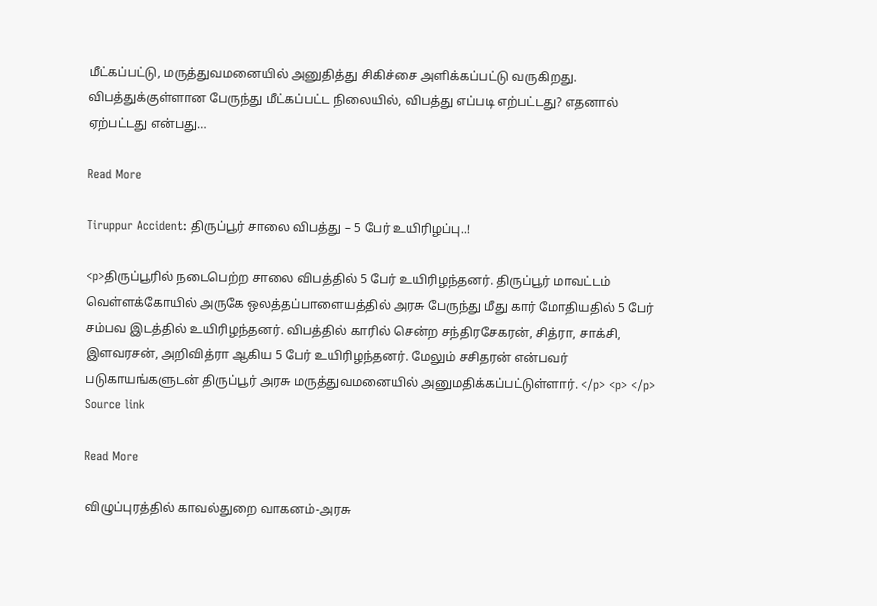மீட்கப்பட்டு, மருத்துவமனையில் அனுதித்து சிகிச்சை அளிக்கப்பட்டு வருகிறது. விபத்துக்குள்ளான பேருந்து மீட்கப்பட்ட நிலையில், விபத்து எப்படி எற்பட்டது? எதனால் ஏற்பட்டது என்பது…

Read More

Tiruppur Accident: திருப்பூர் சாலை விபத்து – 5 பேர் உயிரிழப்பு..!

<p>திருப்பூரில் நடைபெற்ற சாலை விபத்தில் 5 பேர் உயிரிழந்தனர். திருப்பூர் மாவட்டம் வெள்ளக்கோயில் அருகே ஒலத்தப்பாளையத்தில் அரசு பேருந்து மீது கார் மோதியதில் 5 பேர் சம்பவ இடத்தில் உயிரிழந்தனர். விபத்தில் காரில் சென்ற சந்திரசேகரன், சித்ரா, சாக்சி, இளவரசன், அறிவித்ரா ஆகிய 5 பேர் உயிரிழந்தனர். மேலும் சசிதரன் என்பவர் படுகாயங்களுடன் திருப்பூர் அரசு மருத்துவமனையில் அனுமதிக்கப்பட்டுள்ளார். </p> <p> </p> Source link

Read More

விழுப்புரத்தில் காவல்துறை வாகனம்-அரசு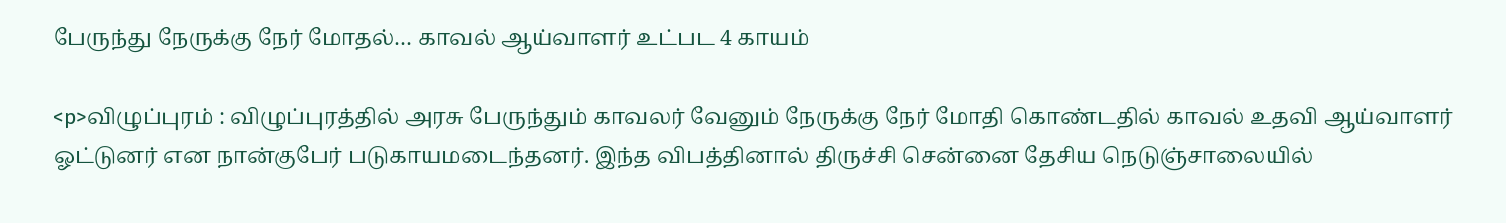பேருந்து நேருக்கு நேர் மோதல்… காவல் ஆய்வாளர் உட்பட 4 காயம்

<p>விழுப்புரம் : விழுப்புரத்தில் அரசு பேருந்தும் காவலர் வேனும் நேருக்கு நேர் மோதி கொண்டதில் காவல் உதவி ஆய்வாளர் ஓட்டுனர் என நான்குபேர் படுகாயமடைந்தனர். இந்த விபத்தினால் திருச்சி சென்னை தேசிய நெடுஞ்சாலையில்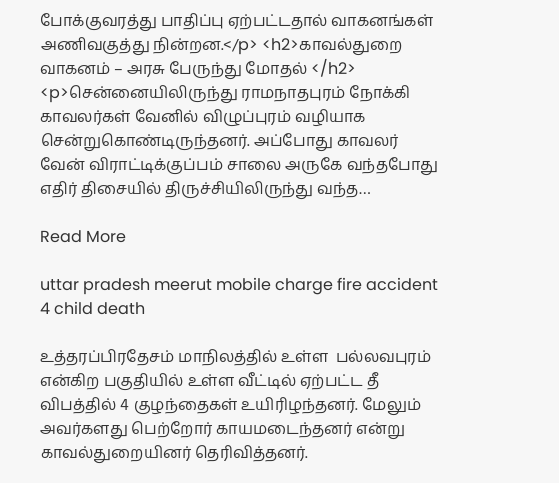போக்குவரத்து பாதிப்பு ஏற்பட்டதால் வாகனங்கள் அணிவகுத்து நின்றன.</p> <h2>காவல்துறை வாகனம் – அரசு பேருந்து மோதல் </h2> <p>சென்னையிலிருந்து ராமநாதபுரம் நோக்கி காவலர்கள் வேனில் விழுப்புரம் வழியாக சென்றுகொண்டிருந்தனர். அப்போது காவலர் வேன் விராட்டிக்குப்பம் சாலை அருகே வந்தபோது எதிர் திசையில் திருச்சியிலிருந்து வந்த…

Read More

uttar pradesh meerut mobile charge fire accident 4 child death

உத்தரப்பிரதேசம் மாநிலத்தில் உள்ள  பல்லவபுரம் என்கிற பகுதியில் உள்ள வீட்டில் ஏற்பட்ட தீ விபத்தில் 4 குழந்தைகள் உயிரிழந்தனர். மேலும் அவர்களது பெற்றோர் காயமடைந்தனர் என்று காவல்துறையினர் தெரிவித்தனர்.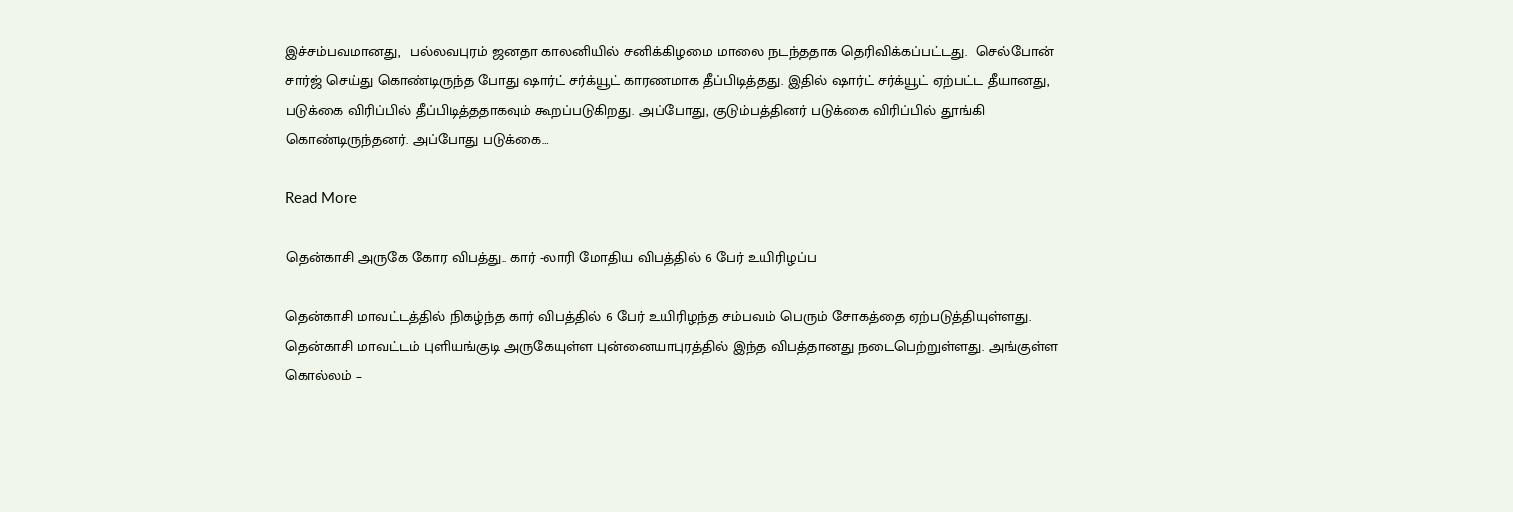இச்சம்பவமானது,  பல்லவபுரம் ஜனதா காலனியில் சனிக்கிழமை மாலை நடந்ததாக தெரிவிக்கப்பட்டது.  செல்போன் சார்ஜ் செய்து கொண்டிருந்த போது ஷார்ட் சர்க்யூட் காரணமாக தீப்பிடித்தது. இதில் ஷார்ட் சர்க்யூட் ஏற்பட்ட தீயானது, படுக்கை விரிப்பில் தீப்பிடித்ததாகவும் கூறப்படுகிறது. அப்போது, குடும்பத்தினர் படுக்கை விரிப்பில் தூங்கி கொண்டிருந்தனர். அப்போது படுக்கை…

Read More

தென்காசி அருகே கோர விபத்து.. கார் -லாரி மோதிய விபத்தில் 6 பேர் உயிரிழப்ப

தென்காசி மாவட்டத்தில் நிகழ்ந்த கார் விபத்தில் 6 பேர் உயிரிழந்த சம்பவம் பெரும் சோகத்தை ஏற்படுத்தியுள்ளது.  தென்காசி மாவட்டம் புளியங்குடி அருகேயுள்ள புன்னையாபுரத்தில் இந்த விபத்தானது நடைபெற்றுள்ளது. அங்குள்ள கொல்லம் –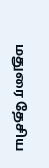மதுரை தேசிய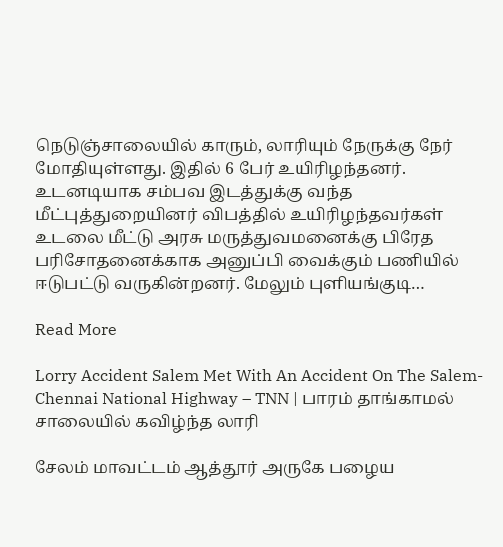நெடுஞ்சாலையில் காரும், லாரியும் நேருக்கு நேர் மோதியுள்ளது. இதில் 6 பேர் உயிரிழந்தனர். உடனடியாக சம்பவ இடத்துக்கு வந்த மீட்புத்துறையினர் விபத்தில் உயிரிழந்தவர்கள் உடலை மீட்டு அரசு மருத்துவமனைக்கு பிரேத பரிசோதனைக்காக அனுப்பி வைக்கும் பணியில் ஈடுபட்டு வருகின்றனர். மேலும் புளியங்குடி…

Read More

Lorry Accident Salem Met With An Accident On The Salem-Chennai National Highway – TNN | பாரம் தாங்காமல் சாலையில் கவிழ்ந்த லாரி

சேலம் மாவட்டம் ஆத்தூர் அருகே பழைய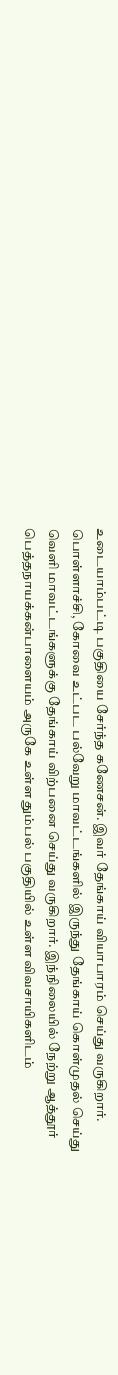உடையாம்பட்டி பகுதியை சேர்ந்த கணேசன். இவர் தேங்காய் வியாபாரம் செய்து வருகிறார். பொள்ளாச்சி, கோவை உட்பட பல்வேறு மாவட்டங்களில் இருந்து தேங்காய் கொள்முதல் செய்து வெளி மாவட்டங்களுக்கு தேங்காய் விற்பனை செய்து வருகிறார். இந்நிலையில் நேற்று ஆத்தூர் பெத்தநாயக்கன்பாளையம் அருகே உள்ள தும்பல் பகுதியில் உள்ள விவசாயிகளிடம்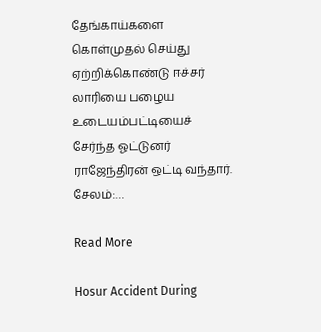தேங்காய்களை கொள்முதல் செய்து ஏற்றிக்கொண்டு ஈச்சர் லாரியை பழைய உடையம்பட்டியைச் சேர்ந்த ஓட்டுனர் ராஜேந்திரன் ஒட்டி வந்தார்.    சேலம்:…

Read More

Hosur Accident During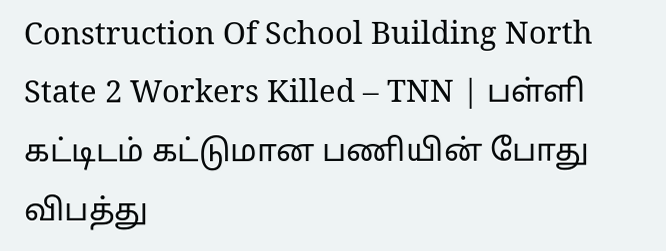Construction Of School Building North State 2 Workers Killed – TNN | பள்ளி கட்டிடம் கட்டுமான பணியின் போது விபத்து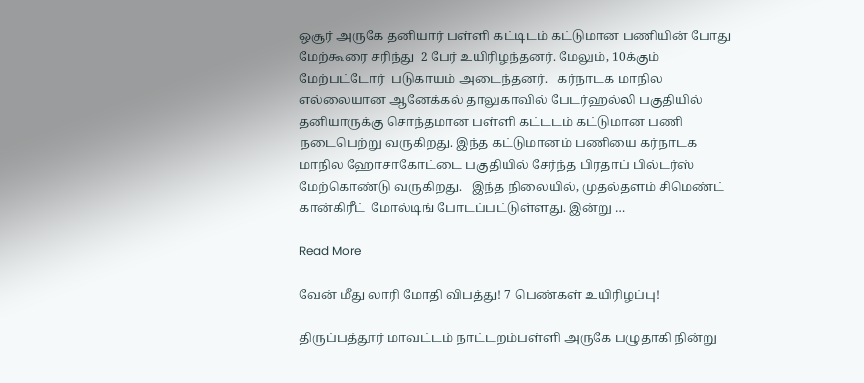ஒசூர் அருகே தனியார் பள்ளி கட்டிடம் கட்டுமான பணியின் போது மேற்கூரை சரிந்து  2 பேர் உயிரிழந்தனர். மேலும், 10க்கும் மேற்பட்டோர்  படுகாயம் அடைந்தனர்.   கர்நாடக மாநில எல்லையான ஆனேக்கல் தாலுகாவில் பேடர்ஹல்லி பகுதியில் தனியாருக்கு சொந்தமான பள்ளி கட்டடம் கட்டுமான பணி நடைபெற்று வருகிறது. இந்த கட்டுமானம் பணியை கர்நாடக மாநில ஹோசாகோட்டை பகுதியில் சேர்ந்த பிரதாப் பில்டர்ஸ் மேற்கொண்டு வருகிறது.   இந்த நிலையில், முதல்தளம் சிமெண்ட்  கான்கிரீட்  மோல்டிங் போடப்பட்டுள்ளது. இன்று …

Read More

வேன் மீது லாரி மோதி விபத்து! 7 பெண்கள் உயிரிழப்பு!

திருப்பத்தூர் மாவட்டம் நாட்டறம்பள்ளி அருகே பழுதாகி நின்று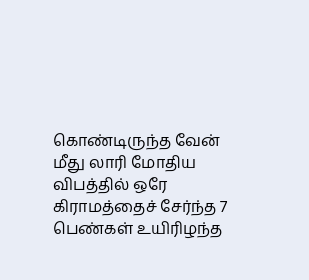கொண்டிருந்த வேன் மீது லாரி மோதிய விபத்தில் ஒரே கிராமத்தைச் சேர்ந்த 7 பெண்கள் உயிரிழந்த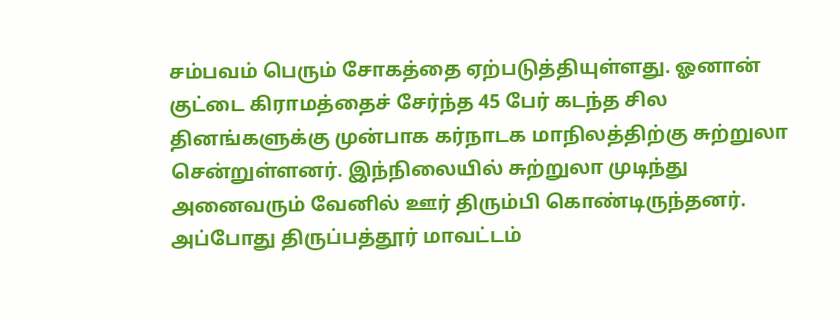சம்பவம் பெரும் சோகத்தை ஏற்படுத்தியுள்ளது. ஓனான் குட்டை கிராமத்தைச் சேர்ந்த 45 பேர் கடந்த சில தினங்களுக்கு முன்பாக கர்நாடக மாநிலத்திற்கு சுற்றுலா சென்றுள்ளனர். இந்நிலையில் சுற்றுலா முடிந்து அனைவரும் வேனில் ஊர் திரும்பி கொண்டிருந்தனர். அப்போது திருப்பத்தூர் மாவட்டம்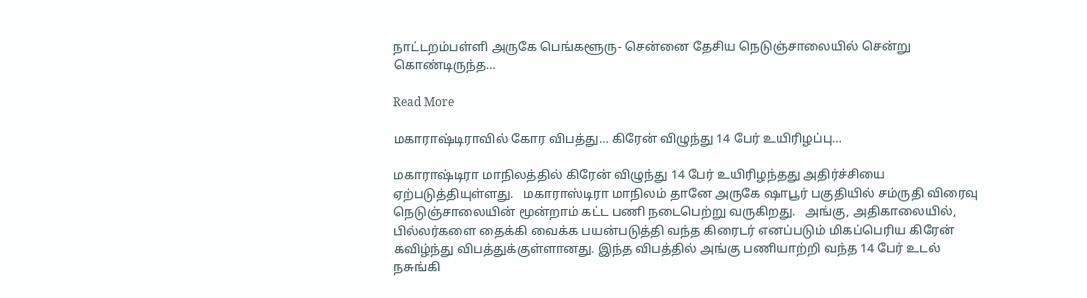நாட்டறம்பள்ளி அருகே பெங்களூரு- சென்னை தேசிய நெடுஞ்சாலையில் சென்று கொண்டிருந்த…

Read More

மகாராஷ்டிராவில் கோர விபத்து… கிரேன் விழுந்து 14 பேர் உயிரிழப்பு…

மகாராஷ்டிரா மாநிலத்தில் கிரேன் விழுந்து 14 பேர் உயிரிழந்தது அதிர்ச்சியை ஏற்படுத்தியுள்ளது.   மகாராஸ்டிரா மாநிலம் தானே அருகே ஷாபூர் பகுதியில் சம்ருதி விரைவு நெடுஞ்சாலையின் மூன்றாம் கட்ட பணி நடைபெற்று வருகிறது.   அங்கு, அதிகாலையில், பில்லர்களை தைக்கி வைக்க பயன்படுத்தி வந்த கிரைடர் எனப்படும் மிகப்பெரிய கிரேன் கவிழ்ந்து விபத்துக்குள்ளானது. இந்த விபத்தில் அங்கு பணியாற்றி வந்த 14 பேர் உடல் நசுங்கி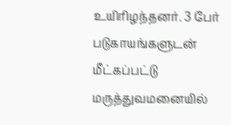உயிரிழந்தனர். 3 பேர் படுகாயங்களுடன் மீட்கப்பட்டு மருத்துவமனையில்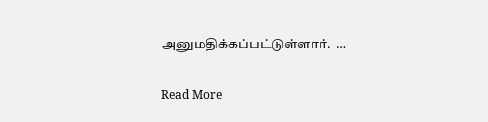அனுமதிக்கப்பட்டுள்ளார்.  …

Read More